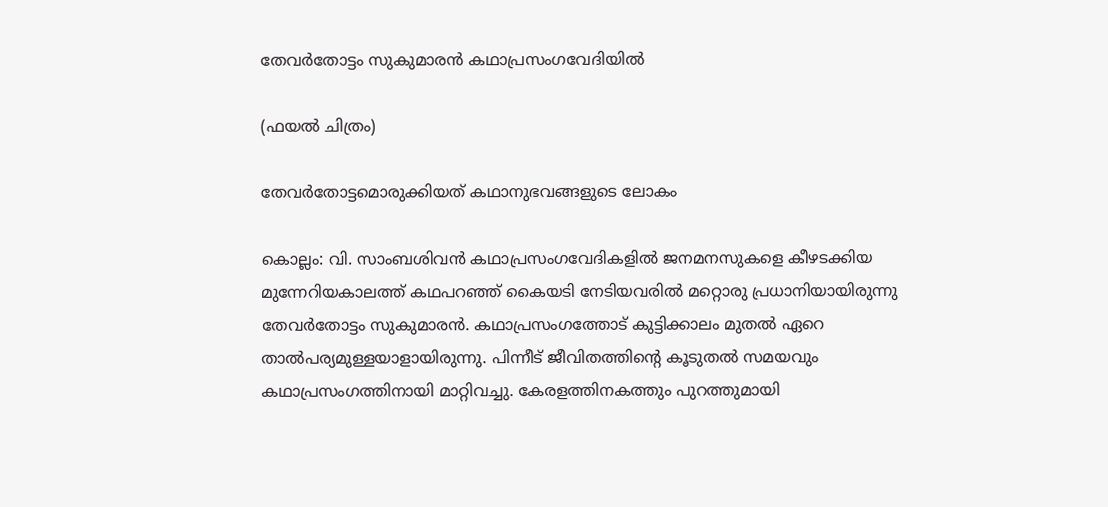തേവർതോട്ടം സുകുമാരൻ കഥാപ്രസംഗവേദിയിൽ

(ഫയൽ ചിത്രം)

തേവർതോട്ടമൊരുക്കിയത് കഥാനുഭവങ്ങളുടെ ലോകം

കൊല്ലം: വി. സാംബശിവൻ കഥാപ്രസംഗവേദികളിൽ ജനമനസുകളെ കീഴടക്കിയ മുന്നേറിയകാലത്ത് കഥപറഞ്ഞ് കൈയടി നേടിയവരിൽ മറ്റൊരു പ്രധാനിയായിരുന്നു തേവർതോട്ടം സുകുമാരൻ. കഥാപ്രസംഗത്തോട് കുട്ടിക്കാലം മുതൽ ഏറെ താൽപര്യമുള്ളയാളായിരുന്നു. പിന്നീട് ജീവിതത്തിന്‍റെ കൂടുതൽ സമയവും കഥാപ്രസംഗത്തിനായി മാറ്റിവച്ചു. കേരളത്തിനകത്തും പുറത്തുമായി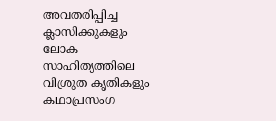അവതരിപ്പിച്ച ക്ലാസിക്കുകളും ലോക സാഹിത്യത്തിലെ വിശ്രുത കൃതികളും കഥാപ്രസംഗ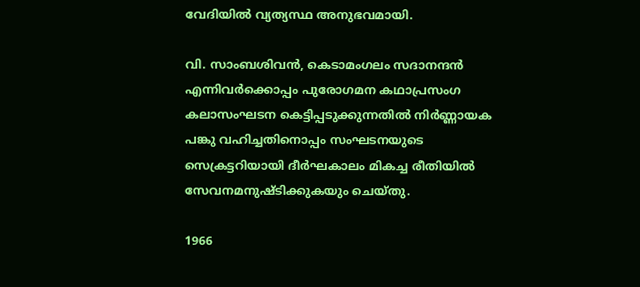വേദിയിൽ വ്യത്യസ്ഥ അനുഭവമായി.

വി. സാംബശിവൻ, കെടാമംഗലം സദാനന്ദൻ എന്നിവർക്കൊപ്പം പുരോഗമന കഥാപ്രസംഗ കലാസംഘടന കെട്ടിപ്പടുക്കുന്നതിൽ നിർണ്ണായക പങ്കു വഹിച്ചതിനൊപ്പം സംഘടനയുടെ സെക്രട്ടറിയായി ദീർഘകാലം മികച്ച രീതിയിൽ സേവനമനുഷ്ടിക്കുകയും ചെയ്തു.

1966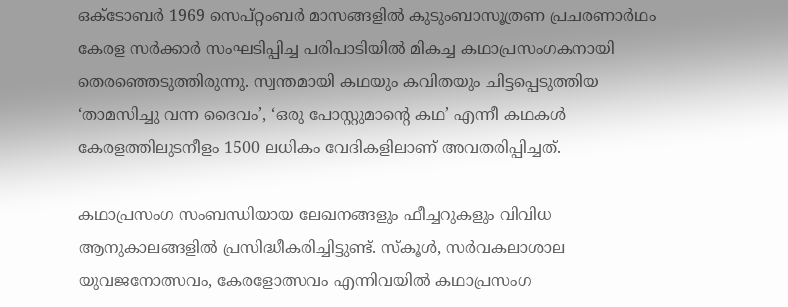ഒക്ടോബർ 1969 സെപ്റ്റംബർ മാസങ്ങളിൽ കുടുംബാസൂത്രണ പ്രചരണാർഥം കേരള സർക്കാർ സംഘടിപ്പിച്ച പരിപാടിയിൽ മികച്ച കഥാപ്രസംഗകനായി തെരഞ്ഞെടുത്തിരുന്നു. സ്വന്തമായി കഥയും കവിതയും ചിട്ടപ്പെടുത്തിയ ‘താമസിച്ചു വന്ന ദൈവം’, ‘ഒരു പോസ്റ്റുമാന്റെ കഥ’ എന്നീ കഥകൾ കേരളത്തിലുടനീളം 1500 ലധികം വേദികളിലാണ് അവതരിപ്പിച്ചത്.

കഥാപ്രസംഗ സംബന്ധിയായ ലേഖനങ്ങളും ഫീച്ചറുകളും വിവിധ ആനുകാലങ്ങളിൽ പ്രസിദ്ധീകരിച്ചിട്ടുണ്ട്. സ്കൂൾ, സർവകലാശാല യുവജനോത്സവം, കേരളോത്സവം എന്നിവയിൽ കഥാപ്രസംഗ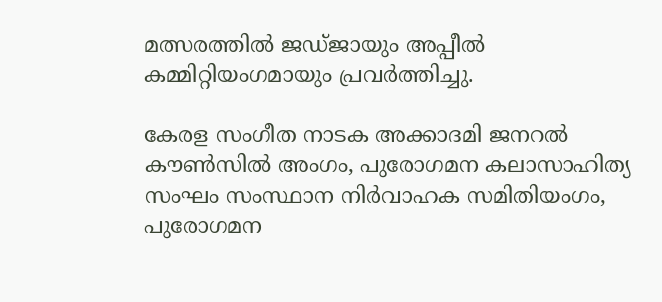മത്സരത്തിൽ ജഡ്ജായും അപ്പീൽ കമ്മിറ്റിയംഗമായും പ്രവർത്തിച്ചു.

കേരള സംഗീത നാടക അക്കാദമി ജനറൽ കൗൺസിൽ അംഗം, പുരോഗമന കലാസാഹിത്യ സംഘം സംസ്ഥാന നിർവാഹക സമിതിയംഗം, പുരോഗമന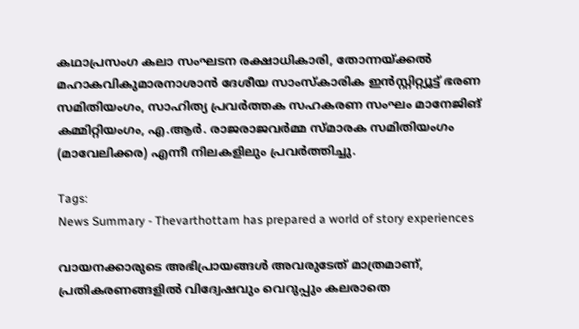കഥാപ്രസംഗ കലാ സംഘടന രക്ഷാധികാരി, തോന്നയ്ക്കൽ മഹാകവികുമാരനാശാൻ ദേശീയ സാംസ്കാരിക ഇൻസ്റ്റിറ്റ്യൂട്ട് ഭരണ സമിതിയംഗം, സാഹിത്യ പ്രവർത്തക സഹകരണ സംഘം മാനേജിങ് കമ്മിറ്റിയംഗം, എ.ആർ. രാജരാജവർമ്മ സ്മാരക സമിതിയംഗം (മാവേലിക്കര) എന്നീ നിലകളിലും പ്രവർത്തിച്ചു.

Tags:
News Summary - Thevarthottam has prepared a world of story experiences

വായനക്കാരുടെ അഭിപ്രായങ്ങള്‍ അവരുടേത് മാത്രമാണ്, പ്രതികരണങ്ങളിൽ വിദ്വേഷവും വെറുപ്പും കലരാതെ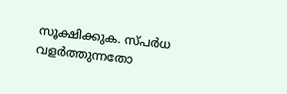സൂക്ഷിക്കുക. സ്പർധ വളർത്തുന്നതോ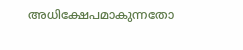അധിക്ഷേപമാകുന്നതോ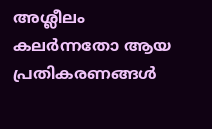അശ്ലീലം കലർന്നതോ ആയ പ്രതികരണങ്ങൾ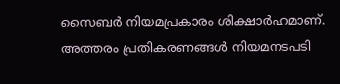സൈബർ നിയമപ്രകാരം ശിക്ഷാർഹമാണ്. അത്തരം പ്രതികരണങ്ങൾ നിയമനടപടി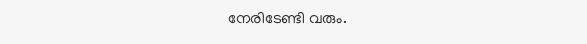നേരിടേണ്ടി വരും.